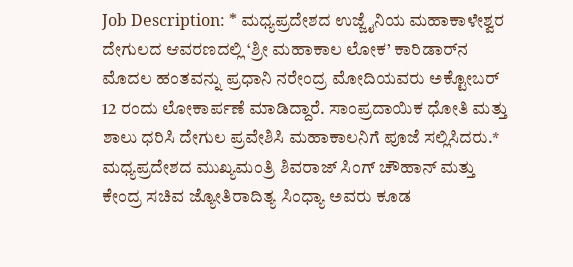Job Description: * ಮಧ್ಯಪ್ರದೇಶದ ಉಜ್ಜೈನಿಯ ಮಹಾಕಾಳೇಶ್ವರ ದೇಗುಲದ ಆವರಣದಲ್ಲಿ ‘ಶ್ರೀ ಮಹಾಕಾಲ ಲೋಕ’ ಕಾರಿಡಾರ್‌ನ ಮೊದಲ ಹಂತವನ್ನು ಪ್ರಧಾನಿ ನರೇಂದ್ರ ಮೋದಿಯವರು ಅಕ್ಟೋಬರ್ 12 ರಂದು ಲೋಕಾರ್ಪಣೆ ಮಾಡಿದ್ದಾರೆ. ಸಾಂಪ್ರದಾಯಿಕ ಧೋತಿ ಮತ್ತು ಶಾಲು ಧರಿಸಿ ದೇಗುಲ ಪ್ರವೇಶಿಸಿ ಮಹಾಕಾಲನಿಗೆ ಪೂಜೆ ಸಲ್ಲಿಸಿದರು.* ಮಧ್ಯಪ್ರದೇಶದ ಮುಖ್ಯಮಂತ್ರಿ ಶಿವರಾಜ್ ಸಿಂಗ್ ಚೌಹಾನ್ ಮತ್ತು ಕೇಂದ್ರ ಸಚಿವ ಜ್ಯೋತಿರಾದಿತ್ಯ ಸಿಂಧ್ಯಾ ಅವರು ಕೂಡ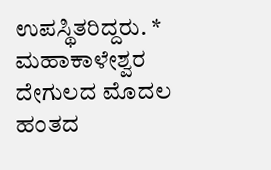ಉಪಸ್ಥಿತರಿದ್ದರು. * ಮಹಾಕಾಳೇಶ್ವರ ದೇಗುಲದ ಮೊದಲ ಹಂತದ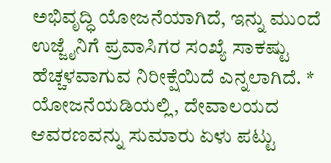ಅಭಿವೃದ್ಧಿ ಯೋಜನೆಯಾಗಿದೆ, ಇನ್ನು ಮುಂದೆ ಉಜ್ಜೈನಿಗೆ ಪ್ರವಾಸಿಗರ ಸಂಖ್ಯೆ ಸಾಕಷ್ಟು ಹೆಚ್ಚಳವಾಗುವ ನಿರೀಕ್ಷೆಯಿದೆ ಎನ್ನಲಾಗಿದೆ. * ಯೋಜನೆಯಡಿಯಲ್ಲಿ, ದೇವಾಲಯದ ಆವರಣವನ್ನು ಸುಮಾರು ಏಳು ಪಟ್ಟು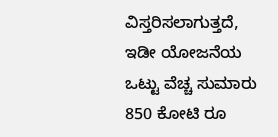ವಿಸ್ತರಿಸಲಾಗುತ್ತದೆ, ಇಡೀ ಯೋಜನೆಯ ಒಟ್ಟು ವೆಚ್ಚ ಸುಮಾರು 850 ಕೋಟಿ ರೂ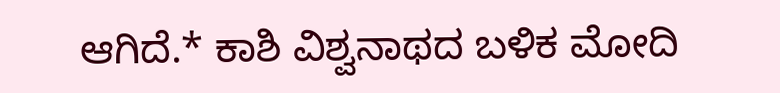ಆಗಿದೆ.* ಕಾಶಿ ವಿಶ್ವನಾಥದ ಬಳಿಕ ಮೋದಿ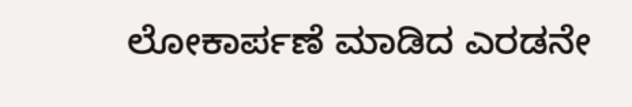ಲೋಕಾರ್ಪಣೆ ಮಾಡಿದ ಎರಡನೇ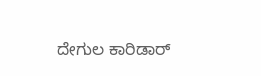ದೇಗುಲ ಕಾರಿಡಾರ್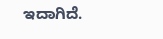ಇದಾಗಿದೆ.